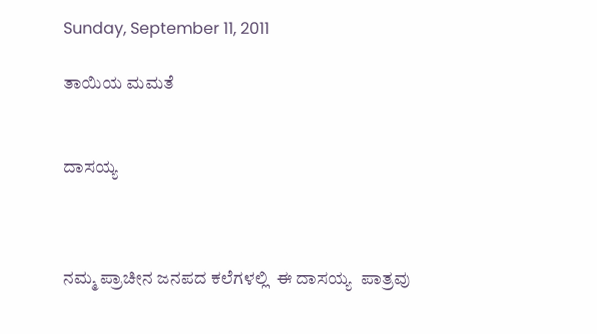Sunday, September 11, 2011

ತಾಯಿಯ ಮಮತೆ


ದಾಸಯ್ಯ



ನಮ್ಮ ಪ್ರಾಚೀನ ಜನಪದ ಕಲೆಗಳಲ್ಲಿ  ಈ ದಾಸಯ್ಯ  ಪಾತ್ರವು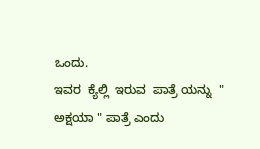ಒಂದು.
ಇವರ  ಕ್ಯೆಲ್ಲಿ  ಇರುವ  ಪಾತ್ರೆ ಯನ್ನು  " ಅಕ್ಷಯಾ " ಪಾತ್ರೆ ಎಂದು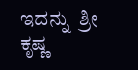ಇದನ್ನು  ಶ್ರೀ ಕೃಷ್ಣ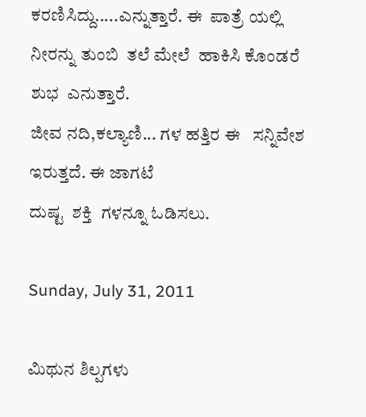ಕರಣಿಸಿದ್ದು.....ಎನ್ನುತ್ತಾರೆ. ಈ  ಪಾತ್ರೆ ಯಲ್ಲಿ
ನೀರನ್ನು ತುಂಬಿ  ತಲೆ ಮೇಲೆ  ಹಾಕಿಸಿ ಕೊಂಡರೆ    ಶುಭ  ಎನುತ್ತಾರೆ.
ಜೀವ ನದಿ,ಕಲ್ಯಾಣಿ... ಗಳ ಹತ್ತಿರ ಈ   ಸನ್ನಿವೇಶ ಇರುತ್ತದೆ. ಈ ಜಾಗಟೆ
ದುಷ್ಟ  ಶಕ್ತಿ  ಗಳನ್ನೂ ಓಡಿಸಲು.

Sunday, July 31, 2011

ಮಿಥುನ ಶಿಲ್ಪಗಳು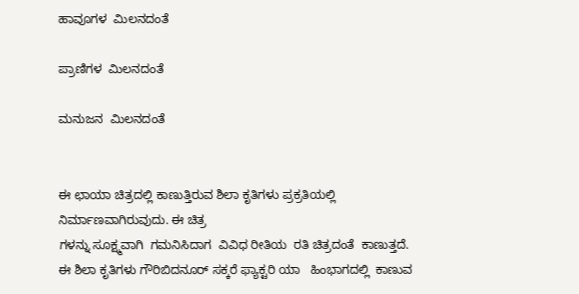ಹಾವೂಗಳ  ಮಿಲನದಂತೆ

ಪ್ರಾಣಿಗಳ  ಮಿಲನದಂತೆ

ಮನುಜನ  ಮಿಲನದಂತೆ


ಈ ಛಾಯಾ ಚಿತ್ರದಲ್ಲಿ ಕಾಣುತ್ತಿರುವ ಶಿಲಾ ಕೃತಿಗಳು ಪ್ರಕ್ರತಿಯಲ್ಲಿ ನಿರ್ಮಾಣವಾಗಿರುವುದು. ಈ ಚಿತ್ರ
ಗಳನ್ನು ಸೂಕ್ಷ್ಮವಾಗಿ  ಗಮನಿಸಿದಾಗ  ವಿವಿಧ ರೀತಿಯ  ರತಿ ಚಿತ್ರದಂತೆ  ಕಾಣುತ್ತದೆ. ಈ ಶಿಲಾ ಕೃತಿಗಳು ಗೌರಿಬಿದನೂರ್ ಸಕ್ಕರೆ ಫ್ಯಾಕ್ಟರಿ ಯಾ   ಹಿಂಭಾಗದಲ್ಲಿ  ಕಾಣುವ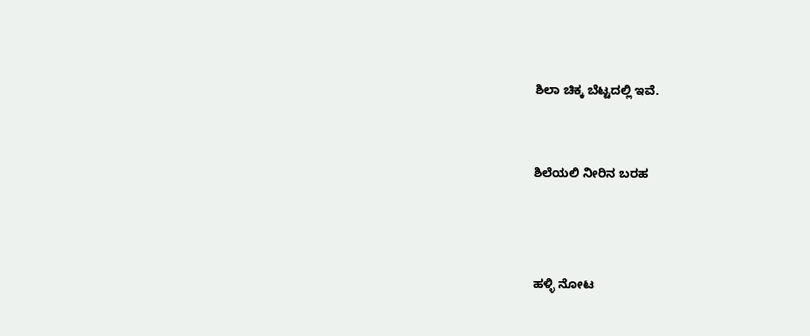ಶಿಲಾ ಚಿಕ್ಕ ಬೆಟ್ಟದಲ್ಲಿ ಇವೆ.


ಶಿಲೆಯಲಿ ನೀರಿನ ಬರಹ



ಹಳ್ಳಿ ನೋಟ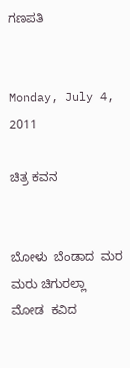ಗಣಪತಿ


Monday, July 4, 2011

ಚಿತ್ರ ಕವನ


ಬೋಳು  ಬೆಂಡಾದ  ಮರ
ಮರು ಚಿಗುರಲ್ಲಾ
ಮೋಡ  ಕವಿದ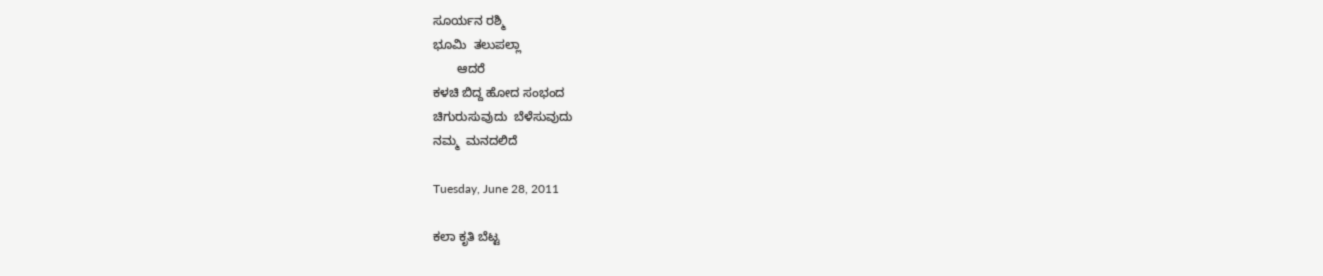ಸೂರ್ಯನ ರಶ್ಮಿ
ಭೂಮಿ  ತಲುಪಲ್ಲಾ
       ಆದರೆ
ಕಳಚಿ ಬಿದ್ದ ಹೋದ ಸಂಭಂದ
ಚಿಗುರುಸುವುದು  ಬೆಳೆಸುವುದು
ನಮ್ಮ  ಮನದಲಿದೆ

Tuesday, June 28, 2011

ಕಲಾ ಕೃತಿ ಬೆಟ್ಟ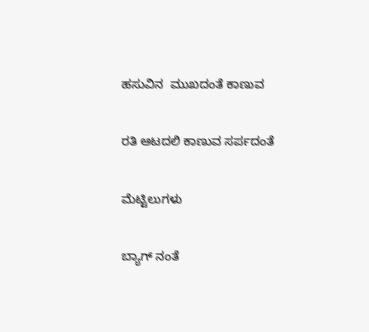ಹಸುವಿನ  ಮುಖದಂತೆ ಕಾಣುವ

ರತಿ ಆಟದಲಿ ಕಾಣುವ ಸರ್ಪದಂತೆ

ಮೆಟ್ಟಿಲುಗಳು

ಬ್ಯಾಗ್ ನಂತೆ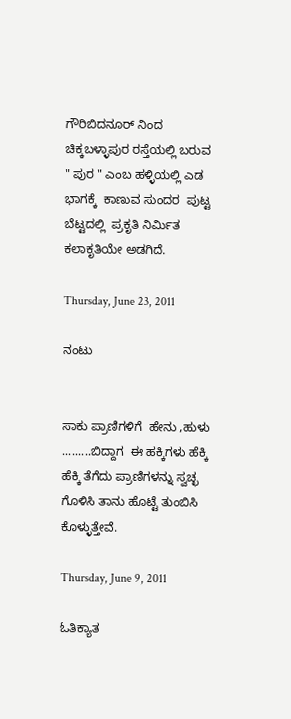ಗೌರಿಬಿದನೂರ್ ನಿಂದ  ಚಿಕ್ಕಬಳ್ಳಾಪುರ ರಸ್ತೆಯಲ್ಲಿ ಬರುವ " ಪುರ " ಎಂಬ ಹಳ್ಳಿಯಲ್ಲಿ ಎಡ ಭಾಗಕ್ಕೆ  ಕಾಣುವ ಸುಂದರ  ಪುಟ್ಟ ಬೆಟ್ಟದಲ್ಲಿ  ಪ್ರಕೃತಿ ನಿರ್ಮಿತ ಕಲಾಕೃತಿಯೇ ಅಡಗಿದೆ.

Thursday, June 23, 2011

ನಂಟು


ಸಾಕು ಪ್ರಾಣಿಗಳಿಗೆ  ಹೇನು ,ಹುಳು .........ಬಿದ್ದಾಗ  ಈ ಹಕ್ಕಿಗಳು ಹೆಕ್ಕಿ ಹೆಕ್ಕಿ ತೆಗೆದು ಪ್ರಾಣಿಗಳನ್ನು ಸ್ವಚ್ಛ ಗೊಳಿಸಿ ತಾನು ಹೊಟ್ಟೆ ತುಂಬಿಸಿ ಕೊಳ್ಳುತ್ತೇವೆ.

Thursday, June 9, 2011

ಓತಿಕ್ಯಾತ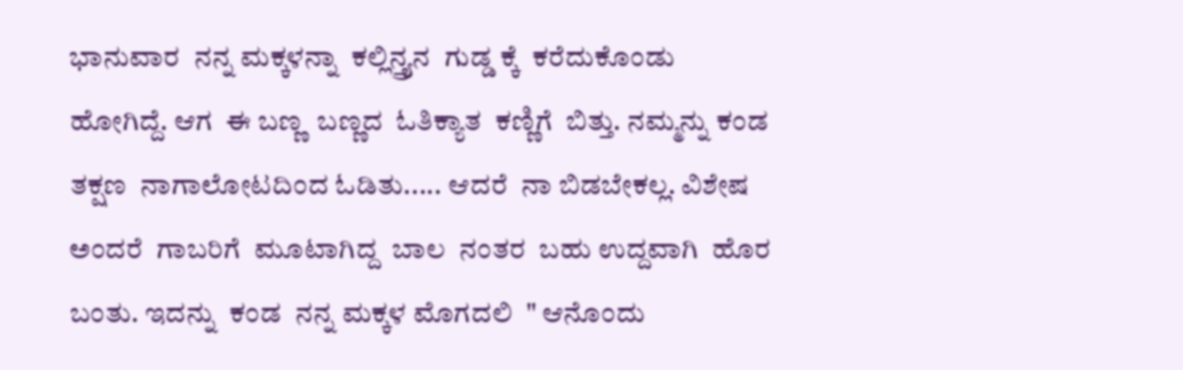ಭಾನುವಾರ  ನನ್ನ ಮಕ್ಕಳನ್ನಾ  ಕಲ್ಲಿನ್ತ್ರ್ಯನ  ಗುಡ್ಡ ಕ್ಕೆ  ಕರೆದುಕೊಂಡು
ಹೋಗಿದ್ದೆ. ಆಗ  ಈ ಬಣ್ಣ  ಬಣ್ಣದ  ಓತಿಕ್ಯಾತ  ಕಣ್ಣಿಗೆ  ಬಿತ್ತು. ನಮ್ಮನ್ನು ಕಂಡ
ತಕ್ಷಣ  ನಾಗಾಲೋಟದಿಂದ ಓಡಿತು..... ಆದರೆ  ನಾ ಬಿಡಬೇಕಲ್ಲ. ವಿಶೇಷ
ಅಂದರೆ  ಗಾಬರಿಗೆ  ಮೂಟಾಗಿದ್ದ  ಬಾಲ  ನಂತರ  ಬಹು ಉದ್ದವಾಗಿ  ಹೊರ
ಬಂತು. ಇದನ್ನು  ಕಂಡ  ನನ್ನ ಮಕ್ಕಳ ಮೊಗದಲಿ  " ಆನೊಂದು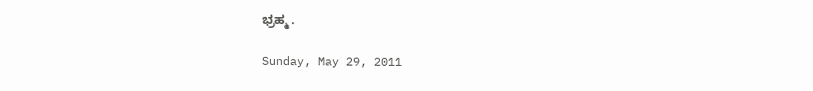ಭ್ರಹ್ಮ .

Sunday, May 29, 2011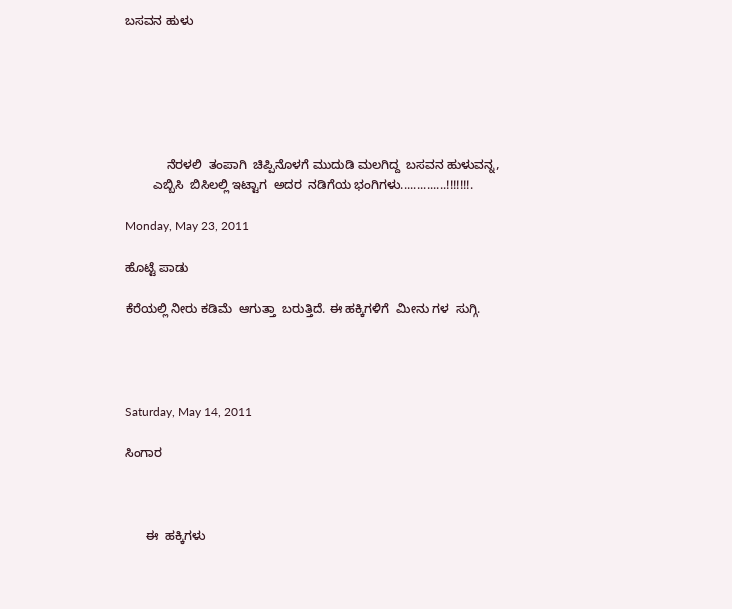ಬಸವನ ಹುಳು






            ನೆರಳಲಿ  ತಂಪಾಗಿ  ಚಿಪ್ಪಿನೊಳಗೆ ಮುದುಡಿ ಮಲಗಿದ್ದ  ಬಸವನ ಹುಳುವನ್ನ,
        ಎಬ್ಬಿಸಿ  ಬಿಸಿಲಲ್ಲಿ ಇಟ್ಟಾಗ  ಅದರ  ನಡಿಗೆಯ ಭಂಗಿಗಳು..............!!!!!!!.

Monday, May 23, 2011

ಹೊಟ್ಟೆ ಪಾಡು

ಕೆರೆಯಲ್ಲಿ ನೀರು ಕಡಿಮೆ  ಆಗುತ್ತಾ  ಬರುತ್ತಿದೆ. ಈ ಹಕ್ಕಿಗಳಿಗೆ  ಮೀನು ಗಳ  ಸುಗ್ಗಿ.




Saturday, May 14, 2011

ಸಿಂಗಾರ



      ಈ  ಹಕ್ಕಿಗಳು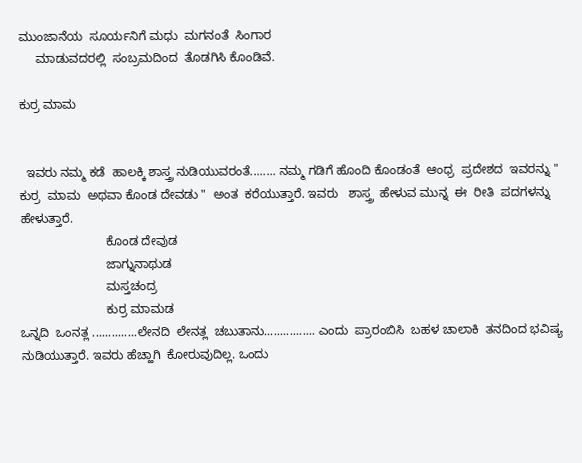ಮುಂಜಾನೆಯ  ಸೂರ್ಯನಿಗೆ ಮಧು  ಮಗನಂತೆ  ಸಿಂಗಾರ
     ಮಾಡುವದರಲ್ಲಿ  ಸಂಬ್ರಮದಿಂದ  ತೊಡಗಿಸಿ ಕೊಂಡಿವೆ.

ಕುರ್ರ ಮಾಮ


  ಇವರು ನಮ್ಮ ಕಡೆ  ಹಾಲಕ್ಕಿ ಶಾಸ್ತ್ರ ನುಡಿಯುವರಂತೆ........ ನಮ್ಮ ಗಡಿಗೆ ಹೊಂದಿ ಕೊಂಡಂತೆ  ಆಂಧ್ರ  ಪ್ರದೇಶದ  ಇವರನ್ನು " ಕುರ್ರ  ಮಾಮ  ಅಥವಾ ಕೊಂಡ ದೇವಡು "  ಅಂತ  ಕರೆಯುತ್ತಾರೆ. ಇವರು   ಶಾಸ್ತ್ರ  ಹೇಳುವ ಮುನ್ನ  ಈ  ರೀತಿ  ಪದಗಳನ್ನು  ಹೇಳುತ್ತಾರೆ.
                         ಕೊಂಡ ದೇವುಡ
                         ಜಾಗ್ನುನಾಥುಡ
                         ಮಸ್ತಚಂದ್ರ
                         ಕುರ್ರ ಮಾಮಡ
ಒನ್ನದಿ  ಒಂನತ್ಲ ..............ಲೇನದಿ  ಲೇನತ್ಲ  ಚಬುತಾನು................ ಎಂದು  ಪ್ರಾರಂಬಿಸಿ  ಬಹಳ ಚಾಲಾಕಿ  ತನದಿಂದ ಭವಿಷ್ಯ  ನುಡಿಯುತ್ತಾರೆ. ಇವರು ಹೆಚ್ಹಾಗಿ  ಕೋರುವುದಿಲ್ಲ. ಒಂದು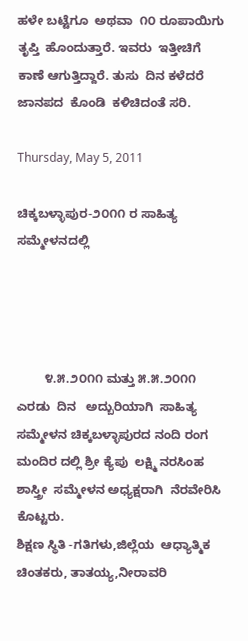ಹಳೇ ಬಟ್ಟೆಗೂ  ಅಥವಾ  ೧೦ ರೂಪಾಯಿಗು  ತೃಪ್ತಿ  ಹೊಂದುತ್ತಾರೆ. ಇವರು  ಇತ್ತೀಚಿಗೆ  ಕಾಣೆ ಆಗುತ್ತಿದ್ದಾರೆ. ತುಸು  ದಿನ ಕಳೆದರೆ
ಜಾನಪದ  ಕೊಂಡಿ  ಕಳಿಚಿದಂತೆ ಸರಿ.

Thursday, May 5, 2011

ಚಿಕ್ಕಬಳ್ಳಾಪುರ-೨೦೧೧ ರ ಸಾಹಿತ್ಯ ಸಮ್ಮೇಳನದಲ್ಲಿ




        ೪.೫.೨೦೧೧ ಮತ್ತು ೫.೫.೨೦೧೧ ಎರಡು  ದಿನ   ಅದ್ಬುರಿಯಾಗಿ  ಸಾಹಿತ್ಯ ಸಮ್ಮೇಳನ ಚಿಕ್ಕಬಳ್ಳಾಪುರದ ನಂದಿ ರಂಗ ಮಂದಿರ ದಲ್ಲಿ ಶ್ರೀ ಕ್ಯೆಪು  ಲಕ್ಷ್ಮಿ ನರಸಿಂಹ  ಶಾಸ್ತ್ರೀ  ಸಮ್ಮೇಳನ ಅಧ್ಯಕ್ಷರಾಗಿ  ನೆರವೇರಿಸಿ  ಕೊಟ್ಟರು.
ಶಿಕ್ಷಣ ಸ್ಥಿತಿ -ಗತಿಗಳು,ಜಿಲ್ಲೆಯ  ಆಧ್ಯಾತ್ಮಿಕ  ಚಿಂತಕರು, ತಾತಯ್ಯ,ನೀರಾವರಿ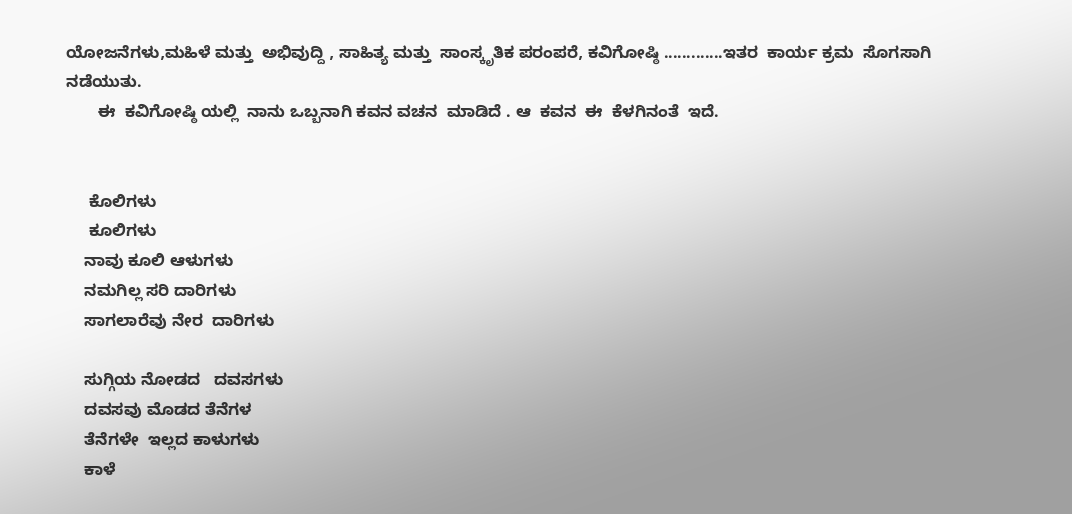ಯೋಜನೆಗಳು,ಮಹಿಳೆ ಮತ್ತು  ಅಭಿವುದ್ದಿ , ಸಾಹಿತ್ಯ ಮತ್ತು  ಸಾಂಸ್ಕೃತಿಕ ಪರಂಪರೆ, ಕವಿಗೋಷ್ಠಿ .............ಇತರ  ಕಾರ್ಯ ಕ್ರಮ  ಸೊಗಸಾಗಿ
ನಡೆಯುತು.
       ಈ  ಕವಿಗೋಷ್ಠಿ ಯಲ್ಲಿ  ನಾನು ಒಬ್ಬನಾಗಿ ಕವನ ವಚನ  ಮಾಡಿದೆ . ಆ  ಕವನ  ಈ  ಕೆಳಗಿನಂತೆ  ಇದೆ.


     ಕೊಲಿಗಳು
     ಕೂಲಿಗಳು
    ನಾವು ಕೂಲಿ ಆಳುಗಳು
    ನಮಗಿಲ್ಲ ಸರಿ ದಾರಿಗಳು
    ಸಾಗಲಾರೆವು ನೇರ  ದಾರಿಗಳು

    ಸುಗ್ಗಿಯ ನೋಡದ   ದವಸಗಳು
    ದವಸವು ಮೊಡದ ತೆನೆಗಳ
    ತೆನೆಗಳೇ  ಇಲ್ಲದ ಕಾಳುಗಳು
    ಕಾಳೆ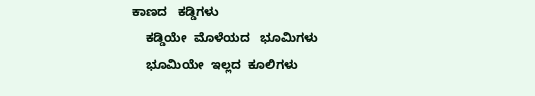ಕಾಣದ   ಕಡ್ಡಿಗಳು
    ಕಡ್ಡಿಯೇ  ಮೊಳೆಯದ   ಭೂಮಿಗಳು
    ಭೂಮಿಯೇ  ಇಲ್ಲದ  ಕೂಲಿಗಳು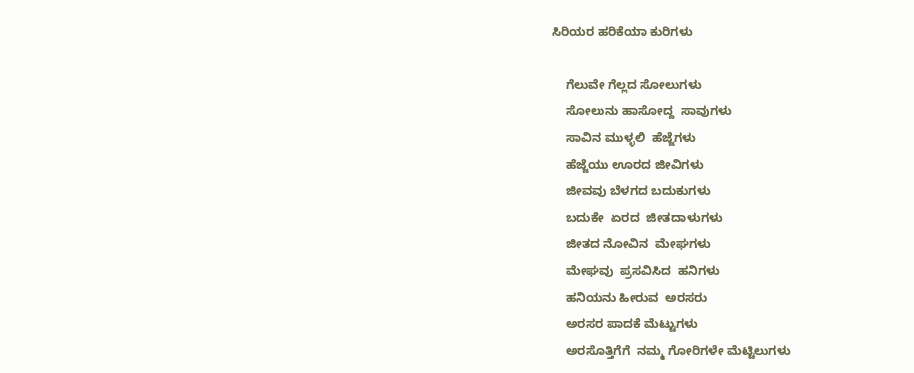ಸಿರಿಯರ ಹರಿಕೆಯಾ ಕುರಿಗಳು

    ಗೆಲುವೇ ಗೆಲ್ಲದ ಸೋಲುಗಳು
    ಸೋಲುನು ಹಾಸೋದ್ದ  ಸಾವುಗಳು
    ಸಾವಿನ ಮುಳ್ಳಲಿ  ಹೆಜ್ಜೆಗಳು
    ಹೆಜ್ಜೆಯು ಊರದ ಜೀವಿಗಳು
    ಜೀವವು ಬೆಳಗದ ಬದುಕುಗಳು
    ಬದುಕೇ  ಏರದ  ಜೀತದಾಳುಗಳು
    ಜೀತದ ನೋವಿನ  ಮೇಘಗಳು
    ಮೇಘವು  ಪ್ರಸವಿಸಿದ  ಹನಿಗಳು
    ಹನಿಯನು ಹೀರುವ  ಅರಸರು
    ಅರಸರ ಪಾದಕೆ ಮೆಟ್ಟುಗಳು
    ಅರಸೊತ್ತಿಗೆಗೆ  ನಮ್ಮ ಗೋರಿಗಳೇ ಮೆಟ್ಟಿಲುಗಳು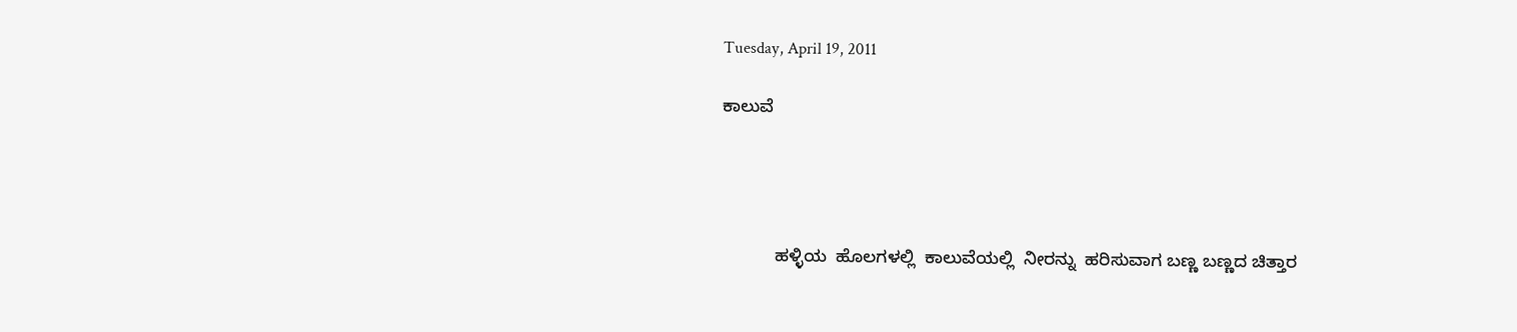Tuesday, April 19, 2011

ಕಾಲುವೆ




           ಹಳ್ಳಿಯ  ಹೊಲಗಳಲ್ಲಿ  ಕಾಲುವೆಯಲ್ಲಿ  ನೀರನ್ನು  ಹರಿಸುವಾಗ ಬಣ್ಣ ಬಣ್ಣದ ಚಿತ್ತಾರ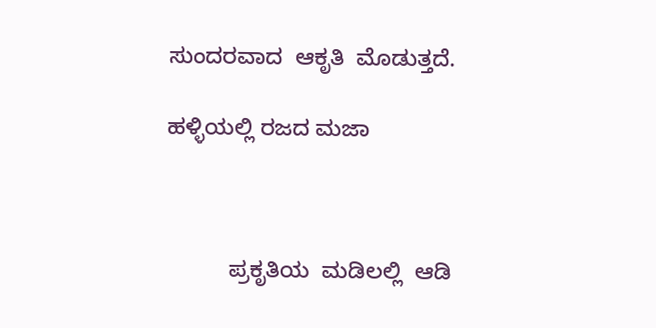ಸುಂದರವಾದ  ಆಕೃತಿ  ಮೊಡುತ್ತದೆ.

ಹಳ್ಳಿಯಲ್ಲಿ ರಜದ ಮಜಾ



          ಪ್ರಕೃತಿಯ  ಮಡಿಲಲ್ಲಿ  ಆಡಿ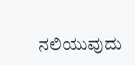ನಲಿಯುವುದು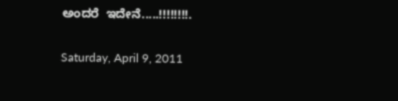ಅಂದರೆ  ಇದೇನೆ.....!!!!!!!!.

Saturday, April 9, 2011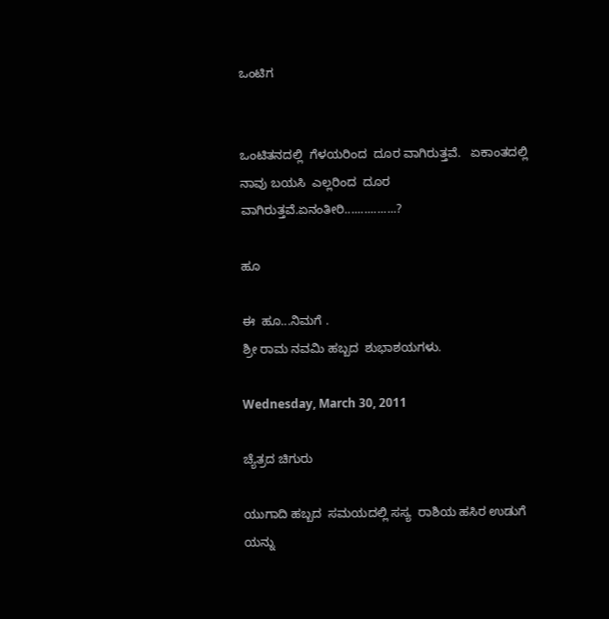ಒಂಟಿಗ


ಒಂಟಿತನದಲ್ಲಿ  ಗೆಳಯರಿಂದ  ದೂರ ವಾಗಿರುತ್ತವೆ.   ಏಕಾಂತದಲ್ಲಿ  ನಾವು ಬಯಸಿ  ಎಲ್ಲರಿಂದ  ದೂರ ವಾಗಿರುತ್ತವೆ.ಏನಂತೀರಿ................?

ಹೂ

ಈ  ಹೂ...ನಿಮಗೆ .
ಶ್ರೀ ರಾಮ ನವಮಿ ಹಬ್ಬದ  ಶುಭಾಶಯಗಳು.

Wednesday, March 30, 2011

ಚ್ಯೆತ್ರದ ಚಿಗುರು

ಯುಗಾದಿ ಹಬ್ಬದ  ಸಮಯದಲ್ಲಿ ಸಸ್ಯ  ರಾಶಿಯ ಹಸಿರ ಉಡುಗೆ ಯನ್ನು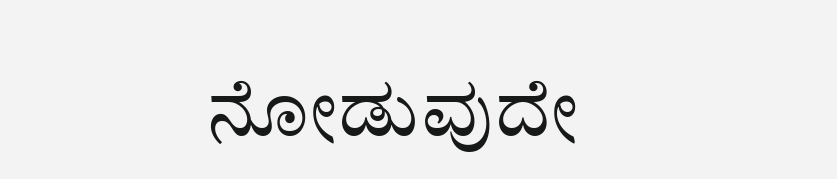ನೋಡುವುದೇ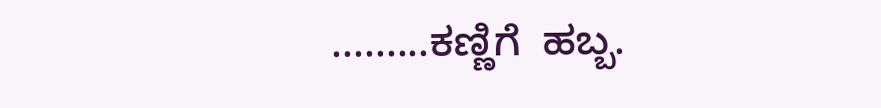.........ಕಣ್ಣಿಗೆ  ಹಬ್ಬ.